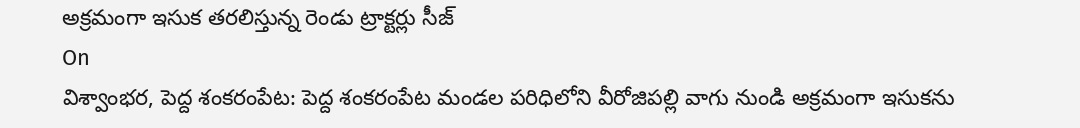అక్రమంగా ఇసుక తరలిస్తున్న రెండు ట్రాక్టర్లు సీజ్
On
విశ్వాంభర, పెద్ద శంకరంపేట: పెద్ద శంకరంపేట మండల పరిధిలోని వీరోజిపల్లి వాగు నుండి అక్రమంగా ఇసుకను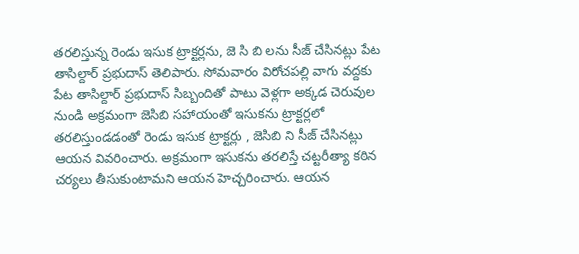తరలిస్తున్న రెండు ఇసుక ట్రాక్టర్లను, జె సి బి లను సీజ్ చేసినట్లు పేట తాసిల్దార్ ప్రభుదాస్ తెలిపారు. సోమవారం విరోచపల్లి వాగు వద్దకు పేట తాసిల్దార్ ప్రభుదాస్ సిబ్బందితో పాటు వెళ్లగా అక్కడ చెరువుల నుండి అక్రమంగా జెసిబి సహాయంతో ఇసుకను ట్రాక్టర్లలో తరలిస్తుండడంతో రెండు ఇసుక ట్రాక్టర్లు , జెసిబి ని సీజ్ చేసినట్లు ఆయన వివరించారు. అక్రమంగా ఇసుకను తరలిస్తే చట్టరీత్యా కఠిన చర్యలు తీసుకుంటామని ఆయన హెచ్చరించారు. ఆయన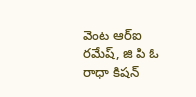వెంట ఆర్ఐ రమేష్, జి పి ఓ రాధా కిషన్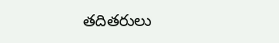తదితరులు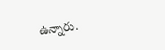ఉన్నారు.